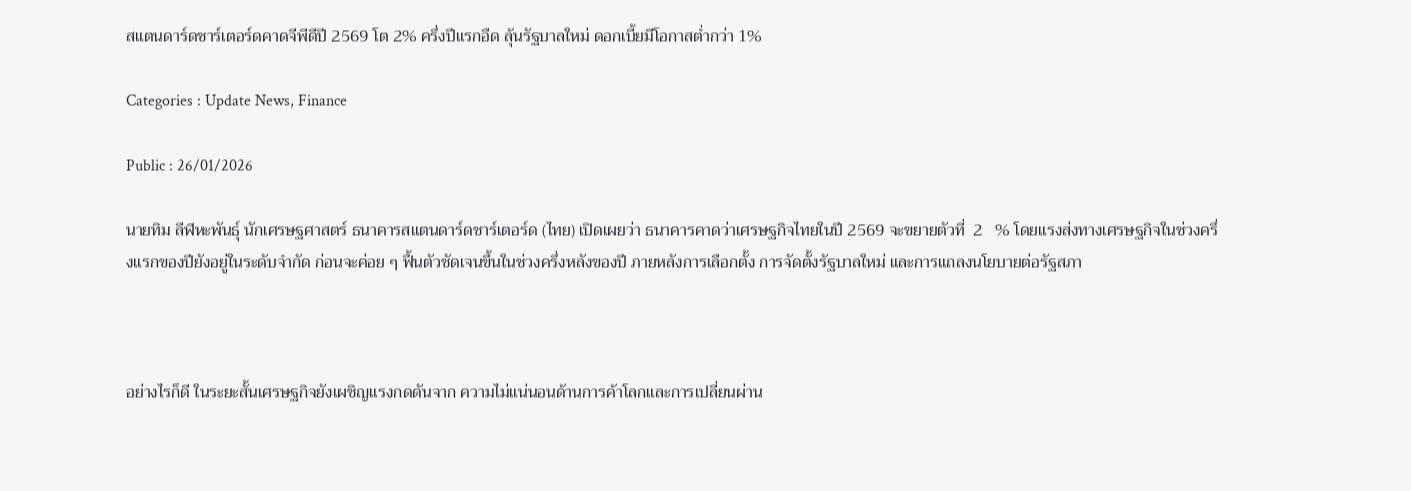สแตนดาร์ดชาร์เตอร์ดคาดจีพีดีปี 2569 โต 2% ครึ่งปีแรกอืด ลุ้นรัฐบาลใหม่ ดอกเบี้ยมีโอกาสต่ำกว่า 1%

Categories : Update News, Finance

Public : 26/01/2026

นายทิม ลีฬหะพันธุ์ นักเศรษฐศาสตร์ ธนาคารสแตนดาร์ดชาร์เตอร์ด (ไทย) เปิดเผยว่า ธนาคารคาดว่าเศรษฐกิจไทยในปี 2569 จะขยายตัวที่  2   % โดยแรงส่งทางเศรษฐกิจในช่วงครึ่งแรกของปียังอยู่ในระดับจำกัด ก่อนจะค่อย ๆ ฟื้นตัวชัดเจนขึ้นในช่วงครึ่งหลังของปี ภายหลังการเลือกตั้ง การจัดตั้งรัฐบาลใหม่ และการแถลงนโยบายต่อรัฐสภา



อย่างไรก็ดี ในระยะสั้นเศรษฐกิจยังเผชิญแรงกดดันจาก ความไม่แน่นอนด้านการค้าโลกและการเปลี่ยนผ่าน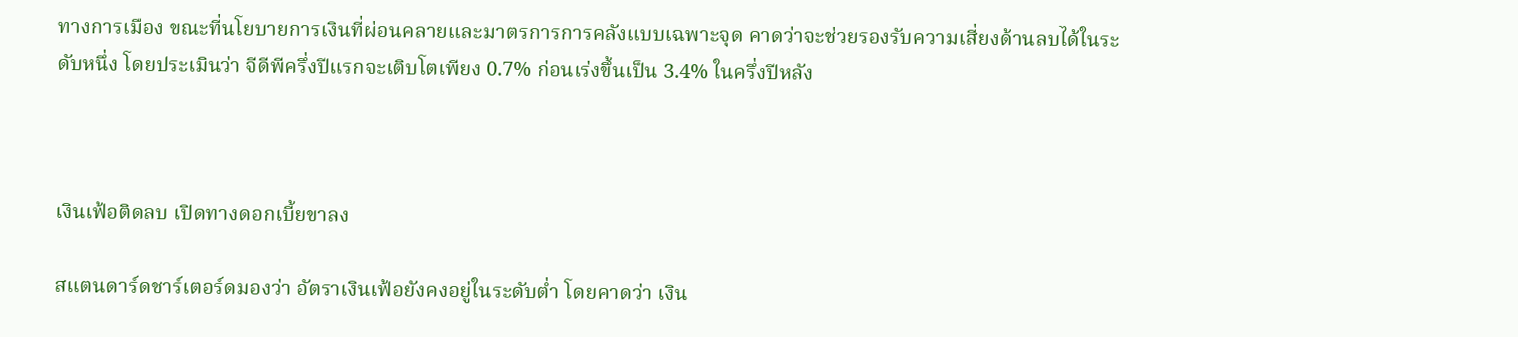ทางการเมือง ขณะที่นโยบายการเงินที่ผ่อนคลายและมาตรการการคลังแบบเฉพาะจุด คาดว่าจะช่วยรองรับความเสี่ยงด้านลบได้ในระดับหนึ่ง โดยประเมินว่า จีดีพีครึ่งปีแรกจะเติบโตเพียง 0.7% ก่อนเร่งขึ้นเป็น 3.4% ในครึ่งปีหลัง



เงินเฟ้อติดลบ เปิดทางดอกเบี้ยขาลง

สแตนดาร์ดชาร์เตอร์ดมองว่า อัตราเงินเฟ้อยังคงอยู่ในระดับต่ำ โดยคาดว่า เงิน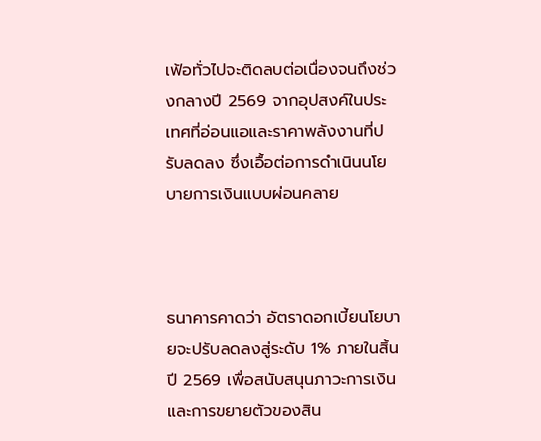เฟ้อทั่วไปจะติดลบต่อเนื่องจนถึงช่วงกลางปี 2569 จากอุปสงค์ในประเทศที่อ่อนแอและราคาพลังงานที่ปรับลดลง ซึ่งเอื้อต่อการดำเนินนโยบายการเงินแบบผ่อนคลาย



ธนาคารคาดว่า อัตราดอกเบี้ยนโยบายจะปรับลดลงสู่ระดับ 1% ภายในสิ้นปี 2569 เพื่อสนับสนุนภาวะการเงินและการขยายตัวของสิน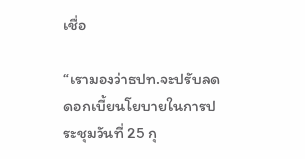เชื่อ

“เรามองว่าธปท.จะปรับลดดอกเบี้ยนโยบายในการประชุมวันที่ 25 กุ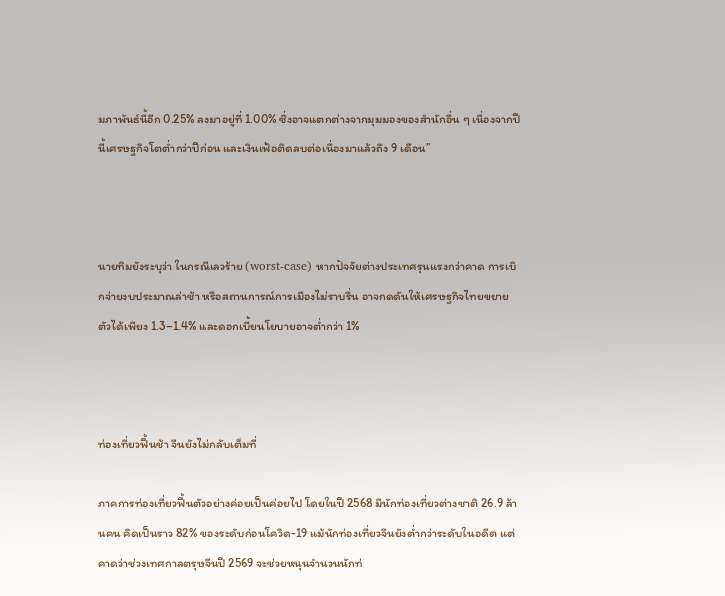มภาพันธ์นี้อีก 0.25% ลงมาอยู่ที่ 1.00% ซึ่งอาจแตกต่างจากมุมมองของสำนักอื่น ๆ เนื่องจากปีนี้เศรษฐกิจโตต่ำกว่าปีก่อน และเงินเฟ้อติดลบต่อเนื่องมาแล้วถึง 9 เดือน”



นายทิมยังระบุว่า ในกรณีเลวร้าย (worst-case) หากปัจจัยต่างประเทศรุนแรงกว่าคาด การเบิกจ่ายงบประมาณล่าช้า หรือสถานการณ์การเมืองไม่ราบรื่น อาจกดดันให้เศรษฐกิจไทยขยายตัวได้เพียง 1.3–1.4% และดอกเบี้ยนโยบายอาจต่ำกว่า 1%



ท่องเที่ยวฟื้นช้า จีนยังไม่กลับเต็มที่

ภาคการท่องเที่ยวฟื้นตัวอย่างค่อยเป็นค่อยไป โดยในปี 2568 มีนักท่องเที่ยวต่างชาติ 26.9 ล้านคน คิดเป็นราว 82% ของระดับก่อนโควิด-19 แม้นักท่องเที่ยวจีนยังต่ำกว่าระดับในอดีต แต่คาดว่าช่วงเทศกาลตรุษจีนปี 2569 จะช่วยหนุนจำนวนนักท่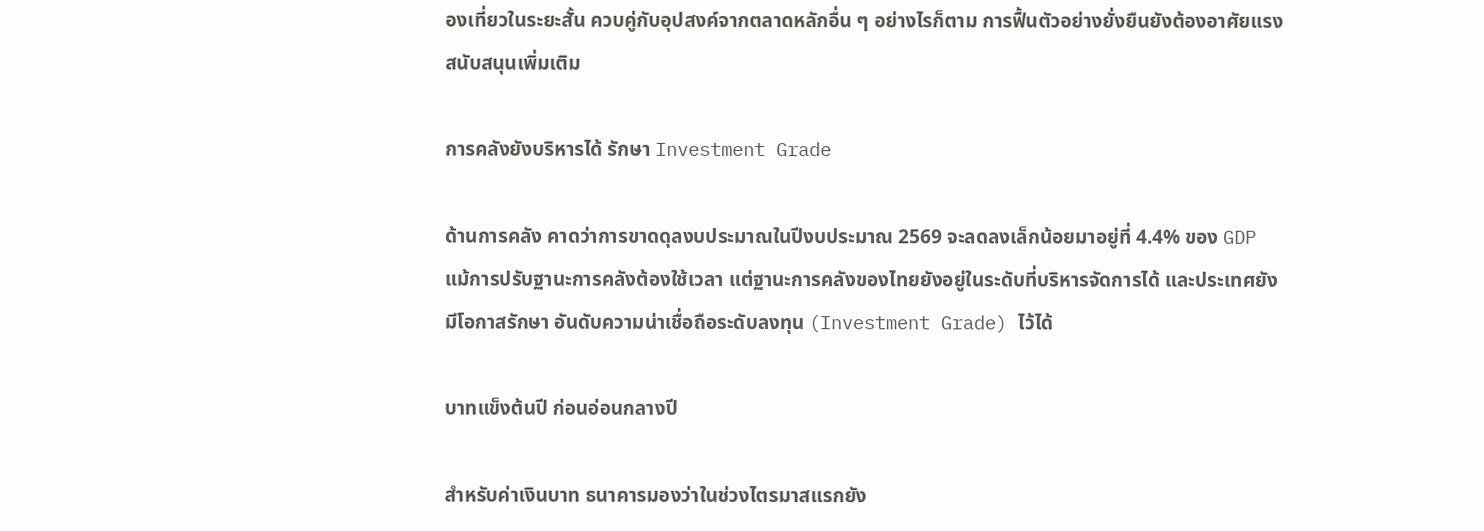องเที่ยวในระยะสั้น ควบคู่กับอุปสงค์จากตลาดหลักอื่น ๆ อย่างไรก็ตาม การฟื้นตัวอย่างยั่งยืนยังต้องอาศัยแรงสนับสนุนเพิ่มเติม

การคลังยังบริหารได้ รักษา Investment Grade

ด้านการคลัง คาดว่าการขาดดุลงบประมาณในปีงบประมาณ 2569 จะลดลงเล็กน้อยมาอยู่ที่ 4.4% ของ GDP แม้การปรับฐานะการคลังต้องใช้เวลา แต่ฐานะการคลังของไทยยังอยู่ในระดับที่บริหารจัดการได้ และประเทศยังมีโอกาสรักษา อันดับความน่าเชื่อถือระดับลงทุน (Investment Grade) ไว้ได้

บาทแข็งต้นปี ก่อนอ่อนกลางปี

สำหรับค่าเงินบาท ธนาคารมองว่าในช่วงไตรมาสแรกยัง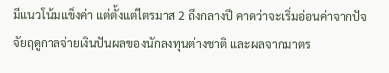มีแนวโน้มแข็งค่า แต่ตั้งแต่ไตรมาส 2 ถึงกลางปี คาดว่าจะเริ่มอ่อนค่าจากปัจจัยฤดูกาลจ่ายเงินปันผลของนักลงทุนต่างชาติ และผลจากมาตร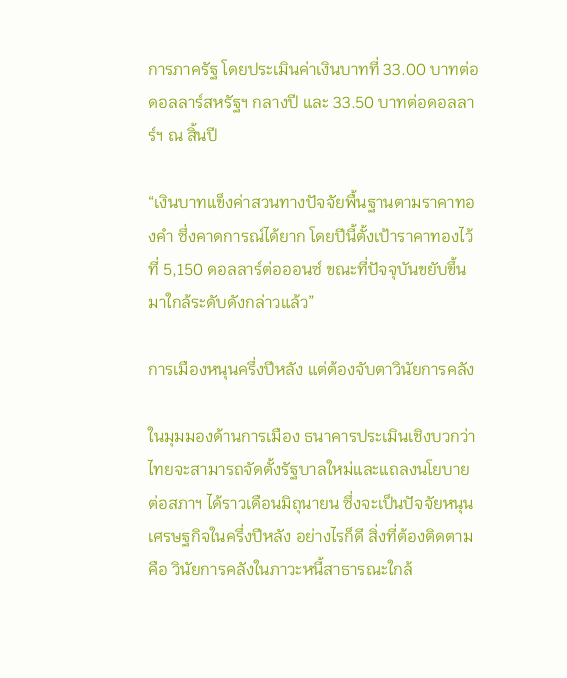การภาครัฐ โดยประเมินค่าเงินบาทที่ 33.00 บาทต่อดอลลาร์สหรัฐฯ กลางปี และ 33.50 บาทต่อดอลลาร์ฯ ณ สิ้นปี

“เงินบาทแข็งค่าสวนทางปัจจัยพื้นฐานตามราคาทองคำ ซึ่งคาดการณ์ได้ยาก โดยปีนี้ตั้งเป้าราคาทองไว้ที่ 5,150 ดอลลาร์ต่อออนซ์ ขณะที่ปัจจุบันขยับขึ้นมาใกล้ระดับดังกล่าวแล้ว”

การเมืองหนุนครึ่งปีหลัง แต่ต้องจับตาวินัยการคลัง

ในมุมมองด้านการเมือง ธนาคารประเมินเชิงบวกว่าไทยจะสามารถจัดตั้งรัฐบาลใหม่และแถลงนโยบายต่อสภาฯ ได้ราวเดือนมิถุนายน ซึ่งจะเป็นปัจจัยหนุนเศรษฐกิจในครึ่งปีหลัง อย่างไรก็ดี สิ่งที่ต้องติดตามคือ วินัยการคลังในภาวะหนี้สาธารณะใกล้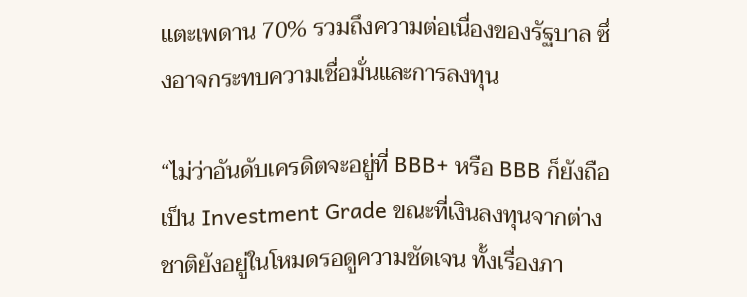แตะเพดาน 70% รวมถึงความต่อเนื่องของรัฐบาล ซึ่งอาจกระทบความเชื่อมั่นและการลงทุน

“ไม่ว่าอันดับเครดิตจะอยู่ที่ BBB+ หรือ BBB ก็ยังถือเป็น Investment Grade ขณะที่เงินลงทุนจากต่างชาติยังอยู่ในโหมดรอดูความชัดเจน ทั้งเรื่องภา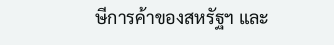ษีการค้าของสหรัฐฯ และ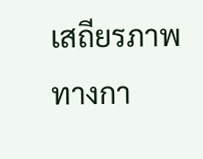เสถียรภาพทางกา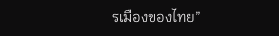รเมืองของไทย”